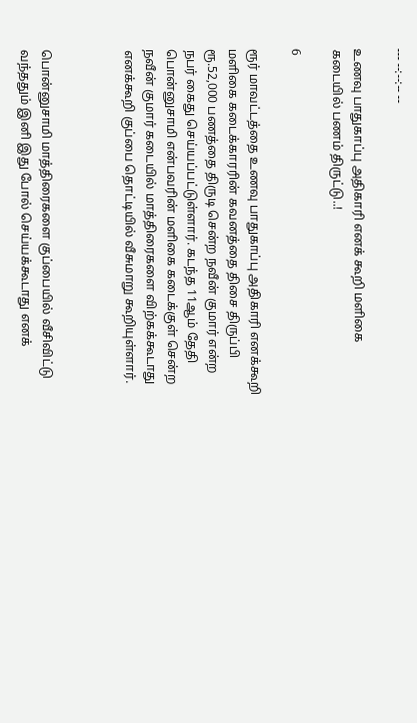--- --:--:-- --

உணவு பாதுகாப்பு அதிகாரி எனக் கூறி மளிகை கடையில் பணம் திருட்டு..!

6

ரூர் மாவட்டத்தை உணவு பாதுகாப்பு அதிகாரி எனக்கூறி மளிகை கடைக்காரரின் கவனத்தை திசை திருப்பி ரூ.52,000 பணத்தை திருடி சென்ற நவீன் குமார் என்ற நபர் கைது செய்யப்பட்டுள்ளார். கடந்த 11ஆம் தேதி பொன்னுசாமி என்பவரின் மளிகை கடைக்குள் சென்ற நவீன் குமார் கடையில் மாத்திரைகளை விற்கக்கூடாது எனக்கூறி குப்பை தொட்டியில் வீசுமாறு கூறியுள்ளார்.



பொன்னுசாமி மாத்திரைகளை குப்பையில் வீசிவிட்டு வந்ததும் இனி இது போல் செய்யக்கூடாது எனக்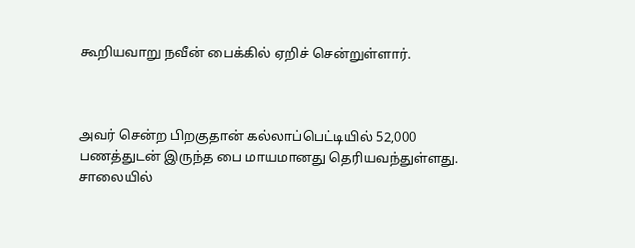கூறியவாறு நவீன் பைக்கில் ஏறிச் சென்றுள்ளார்.



அவர் சென்ற பிறகுதான் கல்லாப்பெட்டியில் 52,000 பணத்துடன் இருந்த பை மாயமானது தெரியவந்துள்ளது. சாலையில்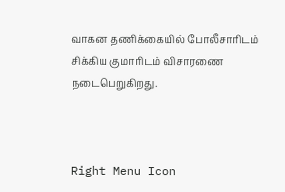வாகன தணிக்கையில் போலீசாரிடம் சிக்கிய குமாரிடம் விசாரணை நடைபெறுகிறது.



Right Menu Icon